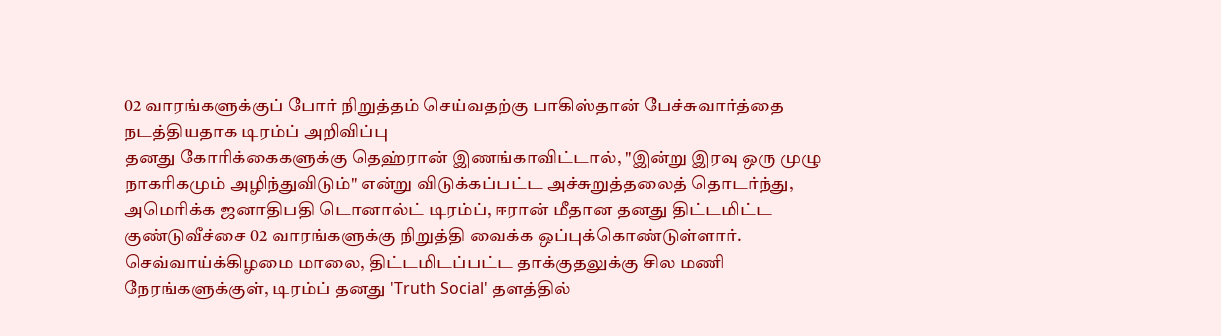02 வாரங்களுக்குப் போர் நிறுத்தம் செய்வதற்கு பாகிஸ்தான் பேச்சுவார்த்தை நடத்தியதாக டிரம்ப் அறிவிப்பு
தனது கோரிக்கைகளுக்கு தெஹ்ரான் இணங்காவிட்டால், "இன்று இரவு ஒரு முழு நாகரிகமும் அழிந்துவிடும்" என்று விடுக்கப்பட்ட அச்சுறுத்தலைத் தொடர்ந்து, அமெரிக்க ஜனாதிபதி டொனால்ட் டிரம்ப், ஈரான் மீதான தனது திட்டமிட்ட குண்டுவீச்சை 02 வாரங்களுக்கு நிறுத்தி வைக்க ஒப்புக்கொண்டுள்ளார்.
செவ்வாய்க்கிழமை மாலை, திட்டமிடப்பட்ட தாக்குதலுக்கு சில மணி நேரங்களுக்குள், டிரம்ப் தனது 'Truth Social' தளத்தில்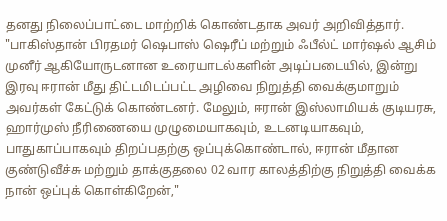தனது நிலைப்பாட்டை மாற்றிக் கொண்டதாக அவர் அறிவித்தார்.
"பாகிஸ்தான் பிரதமர் ஷெபாஸ் ஷெரீப் மற்றும் ஃபீல்ட் மார்ஷல் ஆசிம் முனீர் ஆகியோருடனான உரையாடல்களின் அடிப்படையில், இன்று இரவு ஈரான் மீது திட்டமிடப்பட்ட அழிவை நிறுத்தி வைக்குமாறும் அவர்கள் கேட்டுக் கொண்டனர். மேலும், ஈரான் இஸ்லாமியக் குடியரசு, ஹார்முஸ் நீரிணையை முழுமையாகவும், உடனடியாகவும், பாதுகாப்பாகவும் திறப்பதற்கு ஒப்புக்கொண்டால், ஈரான் மீதான குண்டுவீச்சு மற்றும் தாக்குதலை 02 வார காலத்திற்கு நிறுத்தி வைக்க நான் ஒப்புக் கொள்கிறேன்,"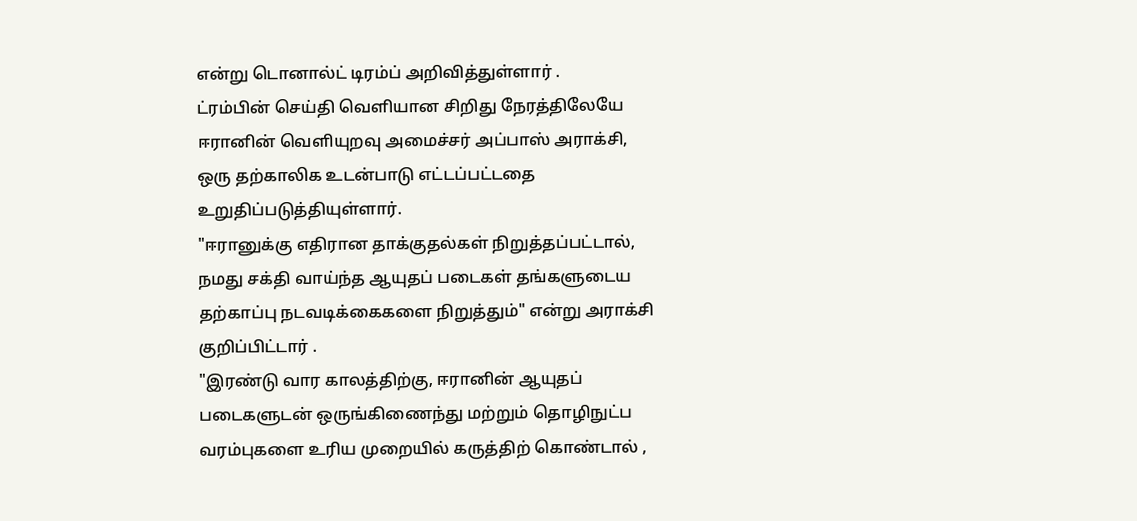என்று டொனால்ட் டிரம்ப் அறிவித்துள்ளார் .
ட்ரம்பின் செய்தி வெளியான சிறிது நேரத்திலேயே ஈரானின் வெளியுறவு அமைச்சர் அப்பாஸ் அராக்சி, ஒரு தற்காலிக உடன்பாடு எட்டப்பட்டதை உறுதிப்படுத்தியுள்ளார்.
"ஈரானுக்கு எதிரான தாக்குதல்கள் நிறுத்தப்பட்டால், நமது சக்தி வாய்ந்த ஆயுதப் படைகள் தங்களுடைய தற்காப்பு நடவடிக்கைகளை நிறுத்தும்" என்று அராக்சி குறிப்பிட்டார் .
"இரண்டு வார காலத்திற்கு, ஈரானின் ஆயுதப் படைகளுடன் ஒருங்கிணைந்து மற்றும் தொழிநுட்ப வரம்புகளை உரிய முறையில் கருத்திற் கொண்டால் ,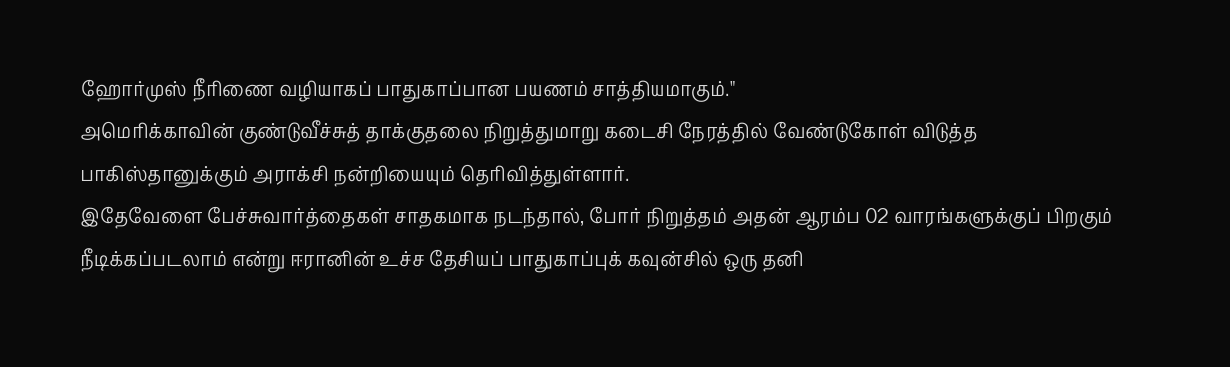ஹோர்முஸ் நீரிணை வழியாகப் பாதுகாப்பான பயணம் சாத்தியமாகும்."
அமெரிக்காவின் குண்டுவீச்சுத் தாக்குதலை நிறுத்துமாறு கடைசி நேரத்தில் வேண்டுகோள் விடுத்த பாகிஸ்தானுக்கும் அராக்சி நன்றியையும் தெரிவித்துள்ளார்.
இதேவேளை பேச்சுவார்த்தைகள் சாதகமாக நடந்தால், போர் நிறுத்தம் அதன் ஆரம்ப 02 வாரங்களுக்குப் பிறகும் நீடிக்கப்படலாம் என்று ஈரானின் உச்ச தேசியப் பாதுகாப்புக் கவுன்சில் ஒரு தனி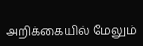அறிக்கையில் மேலும்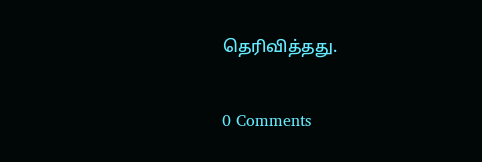தெரிவித்தது.

0 Comments